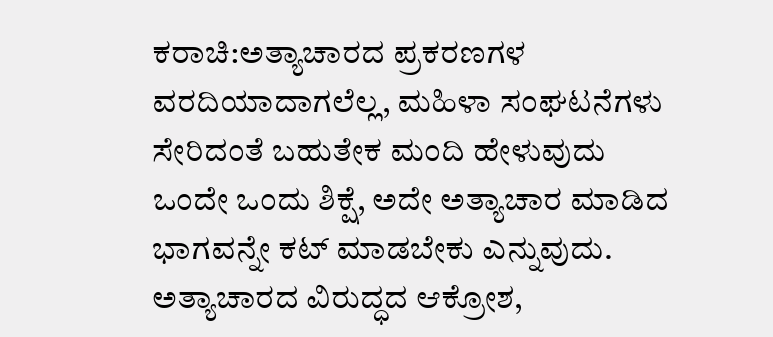ಕರಾಚಿ:ಅತ್ಯಾಚಾರದ ಪ್ರಕರಣಗಳ ವರದಿಯಾದಾಗಲೆಲ್ಲ, ಮಹಿಳಾ ಸಂಘಟನೆಗಳು ಸೇರಿದಂತೆ ಬಹುತೇಕ ಮಂದಿ ಹೇಳುವುದು ಒಂದೇ ಒಂದು ಶಿಕ್ಷೆ, ಅದೇ ಅತ್ಯಾಚಾರ ಮಾಡಿದ ಭಾಗವನ್ನೇ ಕಟ್ ಮಾಡಬೇಕು ಎನ್ನುವುದು.
ಅತ್ಯಾಚಾರದ ವಿರುದ್ಧದ ಆಕ್ರೋಶ,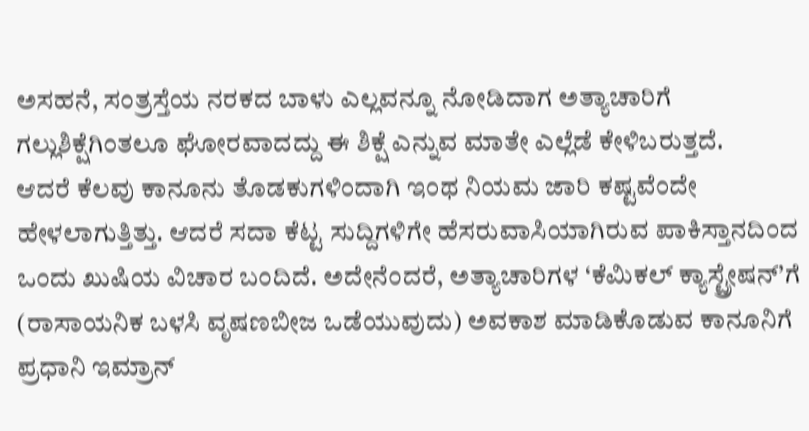ಅಸಹನೆ, ಸಂತ್ರಸ್ತೆಯ ನರಕದ ಬಾಳು ಎಲ್ಲವನ್ನೂ ನೋಡಿದಾಗ ಅತ್ಯಾಚಾರಿಗೆ ಗಲ್ಲುಶಿಕ್ಷೆಗಿಂತಲೂ ಘೋರವಾದದ್ದು ಈ ಶಿಕ್ಷೆ ಎನ್ನುವ ಮಾತೇ ಎಲ್ಲೆಡೆ ಕೇಳಿಬರುತ್ತದೆ.
ಆದರೆ ಕೆಲವು ಕಾನೂನು ತೊಡಕುಗಳಿಂದಾಗಿ ಇಂಥ ನಿಯಮ ಜಾರಿ ಕಷ್ಟವೆಂದೇ ಹೇಳಲಾಗುತ್ತಿತ್ತು. ಆದರೆ ಸದಾ ಕೆಟ್ಟ ಸುದ್ದಿಗಳಿಗೇ ಹೆಸರುವಾಸಿಯಾಗಿರುವ ಪಾಕಿಸ್ತಾನದಿಂದ ಒಂದು ಖುಷಿಯ ವಿಚಾರ ಬಂದಿದೆ. ಅದೇನೆಂದರೆ, ಅತ್ಯಾಚಾರಿಗಳ ‘ಕೆಮಿಕಲ್ ಕ್ಯಾಸ್ಟ್ರೇಷನ್’ಗೆ (ರಾಸಾಯನಿಕ ಬಳಸಿ ವೃಷಣಬೀಜ ಒಡೆಯುವುದು) ಅವಕಾಶ ಮಾಡಿಕೊಡುವ ಕಾನೂನಿಗೆ ಪ್ರಧಾನಿ ಇಮ್ರಾನ್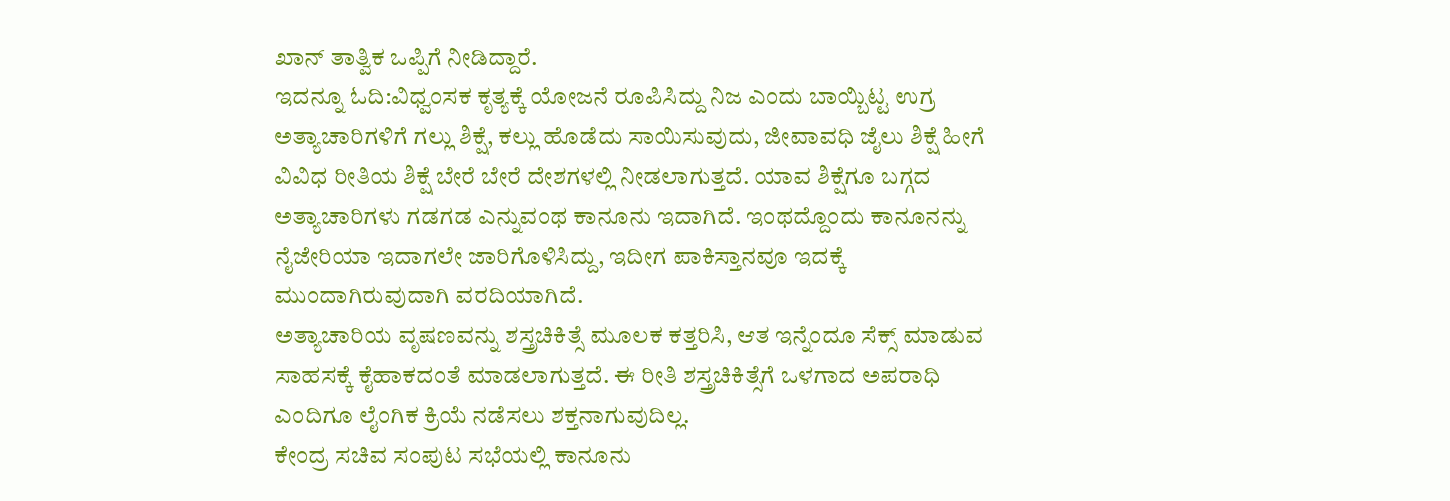ಖಾನ್ ತಾತ್ವಿಕ ಒಪ್ಪಿಗೆ ನೀಡಿದ್ದಾರೆ.
ಇದನ್ನೂ ಓದಿ:ವಿಧ್ವಂಸಕ ಕೃತ್ಯಕ್ಕೆ ಯೋಜನೆ ರೂಪಿಸಿದ್ದು ನಿಜ ಎಂದು ಬಾಯ್ಬಿಟ್ಟ ಉಗ್ರ
ಅತ್ಯಾಚಾರಿಗಳಿಗೆ ಗಲ್ಲು ಶಿಕ್ಷೆ, ಕಲ್ಲು ಹೊಡೆದು ಸಾಯಿಸುವುದು, ಜೀವಾವಧಿ ಜೈಲು ಶಿಕ್ಷೆ ಹೀಗೆ ವಿವಿಧ ರೀತಿಯ ಶಿಕ್ಷೆ ಬೇರೆ ಬೇರೆ ದೇಶಗಳಲ್ಲಿ ನೀಡಲಾಗುತ್ತದೆ. ಯಾವ ಶಿಕ್ಷೆಗೂ ಬಗ್ಗದ ಅತ್ಯಾಚಾರಿಗಳು ಗಡಗಡ ಎನ್ನುವಂಥ ಕಾನೂನು ಇದಾಗಿದೆ. ಇಂಥದ್ದೊಂದು ಕಾನೂನನ್ನು ನೈಜೇರಿಯಾ ಇದಾಗಲೇ ಜಾರಿಗೊಳಿಸಿದ್ದು, ಇದೀಗ ಪಾಕಿಸ್ತಾನವೂ ಇದಕ್ಕೆ ಮುಂದಾಗಿರುವುದಾಗಿ ವರದಿಯಾಗಿದೆ.
ಅತ್ಯಾಚಾರಿಯ ವೃಷಣವನ್ನು ಶಸ್ತ್ರಚಿಕಿತ್ಸೆ ಮೂಲಕ ಕತ್ತರಿಸಿ, ಆತ ಇನ್ನೆಂದೂ ಸೆಕ್ಸ್ ಮಾಡುವ ಸಾಹಸಕ್ಕೆ ಕೈಹಾಕದಂತೆ ಮಾಡಲಾಗುತ್ತದೆ. ಈ ರೀತಿ ಶಸ್ತ್ರಚಿಕಿತ್ಸೆಗೆ ಒಳಗಾದ ಅಪರಾಧಿ ಎಂದಿಗೂ ಲೈಂಗಿಕ ಕ್ರಿಯೆ ನಡೆಸಲು ಶಕ್ತನಾಗುವುದಿಲ್ಲ.
ಕೇಂದ್ರ ಸಚಿವ ಸಂಪುಟ ಸಭೆಯಲ್ಲಿ ಕಾನೂನು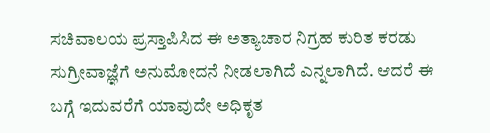ಸಚಿವಾಲಯ ಪ್ರಸ್ತಾಪಿಸಿದ ಈ ಅತ್ಯಾಚಾರ ನಿಗ್ರಹ ಕುರಿತ ಕರಡು ಸುಗ್ರೀವಾಜ್ಞೆಗೆ ಅನುಮೋದನೆ ನೀಡಲಾಗಿದೆ ಎನ್ನಲಾಗಿದೆ. ಆದರೆ ಈ ಬಗ್ಗೆ ಇದುವರೆಗೆ ಯಾವುದೇ ಅಧಿಕೃತ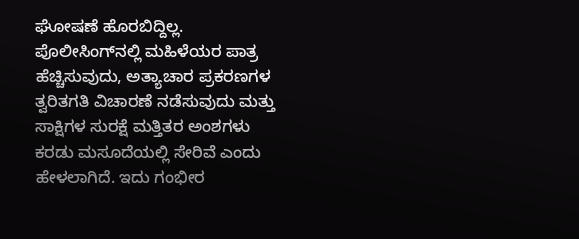ಘೋಷಣೆ ಹೊರಬಿದ್ದಿಲ್ಲ.
ಪೊಲೀಸಿಂಗ್‌ನಲ್ಲಿ ಮಹಿಳೆಯರ ಪಾತ್ರ ಹೆಚ್ಚಿಸುವುದು, ಅತ್ಯಾಚಾರ ಪ್ರಕರಣಗಳ ತ್ವರಿತಗತಿ ವಿಚಾರಣೆ ನಡೆಸುವುದು ಮತ್ತು ಸಾಕ್ಷಿಗಳ ಸುರಕ್ಷೆ ಮತ್ತಿತರ ಅಂಶಗಳು ಕರಡು ಮಸೂದೆಯಲ್ಲಿ ಸೇರಿವೆ ಎಂದು ಹೇಳಲಾಗಿದೆ. ಇದು ಗಂಭೀರ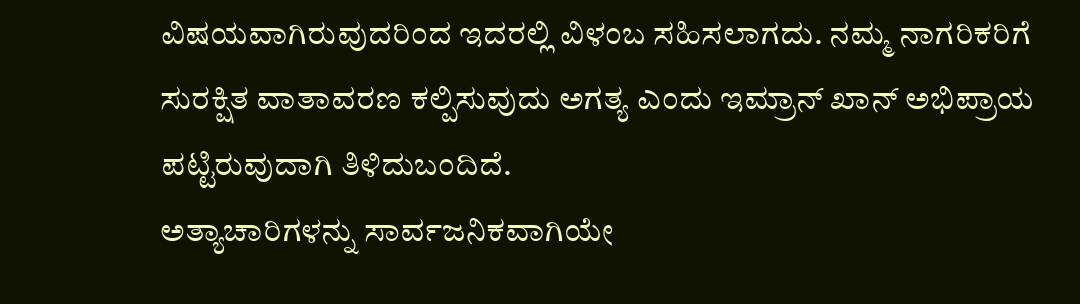ವಿಷಯವಾಗಿರುವುದರಿಂದ ಇದರಲ್ಲಿ ವಿಳಂಬ ಸಹಿಸಲಾಗದು. ನಮ್ಮ ನಾಗರಿಕರಿಗೆ ಸುರಕ್ಷಿತ ವಾತಾವರಣ ಕಲ್ಪಿಸುವುದು ಅಗತ್ಯ ಎಂದು ಇಮ್ರಾನ್ ‌ಖಾನ್ ಅಭಿಪ್ರಾಯ ಪಟ್ಟಿರುವುದಾಗಿ ತಿಳಿದುಬಂದಿದೆ.
ಅತ್ಯಾಚಾರಿಗಳನ್ನು ಸಾರ್ವಜನಿಕವಾಗಿಯೇ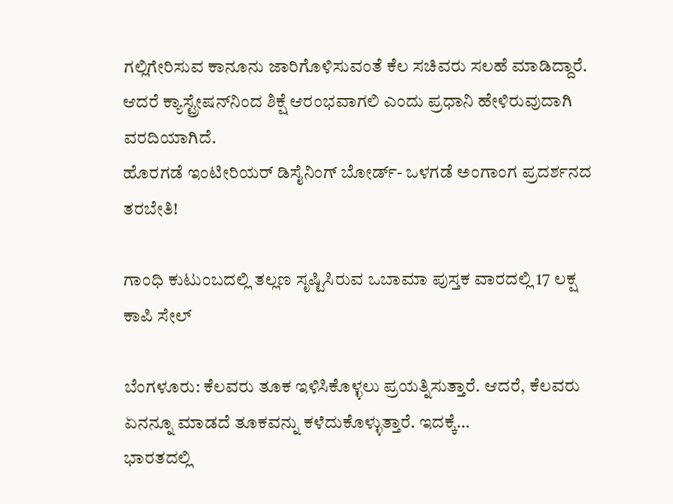ಗಲ್ಲಿಗೇರಿಸುವ ಕಾನೂನು ಜಾರಿಗೊಳಿಸುವಂತೆ ಕೆಲ ಸಚಿವರು ಸಲಹೆ ಮಾಡಿದ್ದಾರೆ. ಆದರೆ ಕ್ಯಾಸ್ಟ್ರೇಷನ್‌ನಿಂದ ಶಿಕ್ಷೆ ಆರಂಭವಾಗಲಿ ಎಂದು ಪ್ರಧಾನಿ ಹೇಳಿರುವುದಾಗಿ ವರದಿಯಾಗಿದೆ.
ಹೊರಗಡೆ ಇಂಟೀರಿಯರ್ ಡಿಸೈನಿಂಗ್ ಬೋರ್ಡ್- ಒಳಗಡೆ ಅಂಗಾಂಗ ಪ್ರದರ್ಶನದ ತರಬೇತಿ!

ಗಾಂಧಿ ಕುಟುಂಬದಲ್ಲಿ ತಲ್ಲಣ ಸೃಷ್ಟಿಸಿರುವ ಒಬಾಮಾ ಪುಸ್ತಕ ವಾರದಲ್ಲಿ 17 ಲಕ್ಷ ಕಾಪಿ ಸೇಲ್

ಬೆಂಗಳೂರು: ಕೆಲವರು ತೂಕ ಇಳಿಸಿಕೊಳ್ಳಲು ಪ್ರಯತ್ನಿಸುತ್ತಾರೆ. ಆದರೆ, ಕೆಲವರು ಏನನ್ನೂ ಮಾಡದೆ ತೂಕವನ್ನು ಕಳೆದುಕೊಳ್ಳುತ್ತಾರೆ. ಇದಕ್ಕೆ…
ಭಾರತದಲ್ಲಿ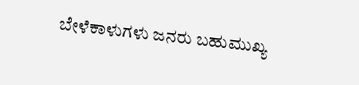ಬೇಳೆಕಾಳುಗಳು ಜನರು ಬಹುಮುಖ್ಯ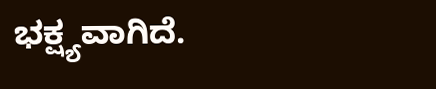ಭಕ್ಷ್ಯವಾಗಿದೆ.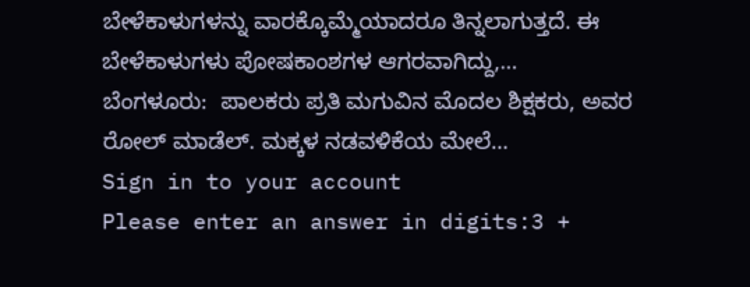ಬೇಳೆಕಾಳುಗಳನ್ನು ವಾರಕ್ಕೊಮ್ಮೆಯಾದರೂ ತಿನ್ನಲಾಗುತ್ತದೆ. ಈ ಬೇಳೆಕಾಳುಗಳು ಪೋಷಕಾಂಶಗಳ ಆಗರವಾಗಿದ್ದು,…
ಬೆಂಗಳೂರು:  ಪಾಲಕರು ಪ್ರತಿ ಮಗುವಿನ ಮೊದಲ ಶಿಕ್ಷಕರು, ಅವರ ರೋಲ್ ಮಾಡೆಲ್. ಮಕ್ಕಳ ನಡವಳಿಕೆಯ ಮೇಲೆ…
Sign in to your account
Please enter an answer in digits:3 +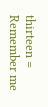thirteen =
Remember me